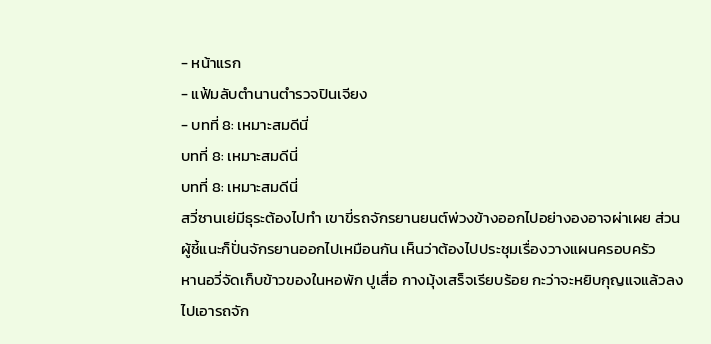- หน้าแรก
- แฟ้มลับตำนานตำรวจปินเจียง
- บทที่ 8: เหมาะสมดีนี่
บทที่ 8: เหมาะสมดีนี่
บทที่ 8: เหมาะสมดีนี่
สวี่ซานเย่มีธุระต้องไปทำ เขาขี่รถจักรยานยนต์พ่วงข้างออกไปอย่างองอาจผ่าเผย ส่วนผู้ชี้แนะก็ปั่นจักรยานออกไปเหมือนกัน เห็นว่าต้องไปประชุมเรื่องวางแผนครอบครัว
หานอวี่จัดเก็บข้าวของในหอพัก ปูเสื่อ กางมุ้งเสร็จเรียบร้อย กะว่าจะหยิบกุญแจแล้วลงไปเอารถจัก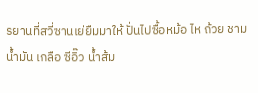รยานที่สวี่ซานเย่ยืมมาให้ ปั่นไปซื้อหม้อ ไห ถ้วย ชาม น้ำมัน เกลือ ซีอิ๊ว น้ำส้ม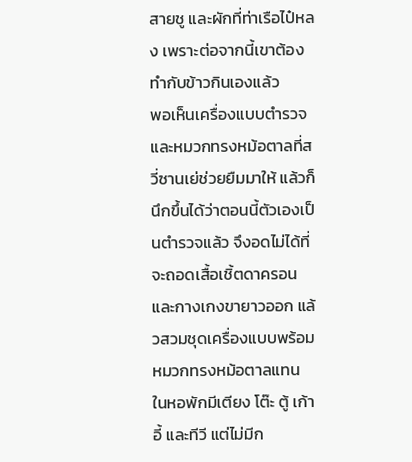สายชู และผักที่ท่าเรือไป๋หลง เพราะต่อจากนี้เขาต้องทำกับข้าวกินเองแล้ว
พอเห็นเครื่องแบบตำรวจและหมวกทรงหม้อตาลที่สวี่ซานเย่ช่วยยืมมาให้ แล้วก็นึกขึ้นได้ว่าตอนนี้ตัวเองเป็นตำรวจแล้ว จึงอดไม่ได้ที่จะถอดเสื้อเชิ้ตดาครอนและกางเกงขายาวออก แล้วสวมชุดเครื่องแบบพร้อมหมวกทรงหม้อตาลแทน
ในหอพักมีเตียง โต๊ะ ตู้ เก้าอี้ และทีวี แต่ไม่มีก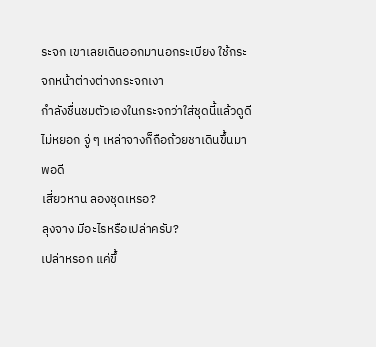ระจก เขาเลยเดินออกมานอกระเบียง ใช้กระจกหน้าต่างต่างกระจกเงา
กำลังชื่นชมตัวเองในกระจกว่าใส่ชุดนี้แล้วดูดีไม่หยอก จู่ ๆ เหล่าจางก็ถือถ้วยชาเดินขึ้นมาพอดี
เสี่ยวหาน ลองชุดเหรอ?
ลุงจาง มีอะไรหรือเปล่าครับ?
เปล่าหรอก แค่ขึ้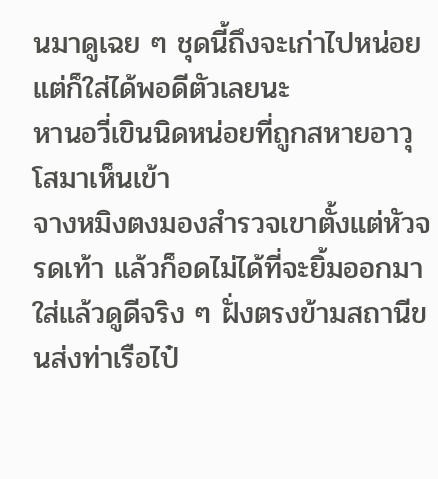นมาดูเฉย ๆ ชุดนี้ถึงจะเก่าไปหน่อย แต่ก็ใส่ได้พอดีตัวเลยนะ
หานอวี่เขินนิดหน่อยที่ถูกสหายอาวุโสมาเห็นเข้า
จางหมิงตงมองสำรวจเขาตั้งแต่หัวจรดเท้า แล้วก็อดไม่ได้ที่จะยิ้มออกมา ใส่แล้วดูดีจริง ๆ ฝั่งตรงข้ามสถานีขนส่งท่าเรือไป๋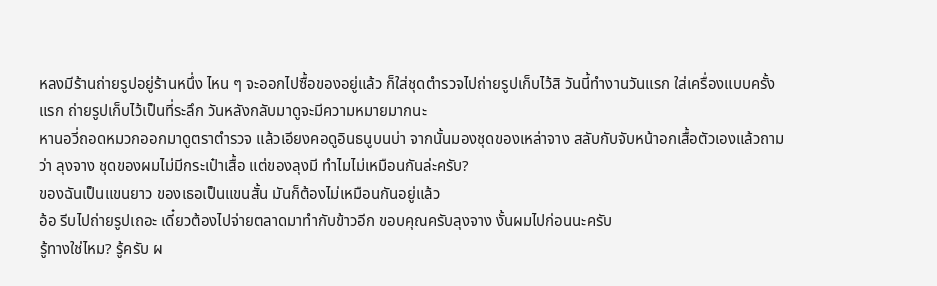หลงมีร้านถ่ายรูปอยู่ร้านหนึ่ง ไหน ๆ จะออกไปซื้อของอยู่แล้ว ก็ใส่ชุดตำรวจไปถ่ายรูปเก็บไว้สิ วันนี้ทำงานวันแรก ใส่เครื่องแบบครั้งแรก ถ่ายรูปเก็บไว้เป็นที่ระลึก วันหลังกลับมาดูจะมีความหมายมากนะ
หานอวี่ถอดหมวกออกมาดูตราตำรวจ แล้วเอียงคอดูอินธนูบนบ่า จากนั้นมองชุดของเหล่าจาง สลับกับจับหน้าอกเสื้อตัวเองแล้วถามว่า ลุงจาง ชุดของผมไม่มีกระเป๋าเสื้อ แต่ของลุงมี ทำไมไม่เหมือนกันล่ะครับ?
ของฉันเป็นแขนยาว ของเธอเป็นแขนสั้น มันก็ต้องไม่เหมือนกันอยู่แล้ว
อ้อ รีบไปถ่ายรูปเถอะ เดี๋ยวต้องไปจ่ายตลาดมาทำกับข้าวอีก ขอบคุณครับลุงจาง งั้นผมไปก่อนนะครับ
รู้ทางใช่ไหม? รู้ครับ ผ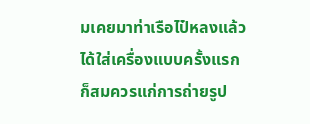มเคยมาท่าเรือไป๋หลงแล้ว ได้ใส่เครื่องแบบครั้งแรก ก็สมควรแก่การถ่ายรูป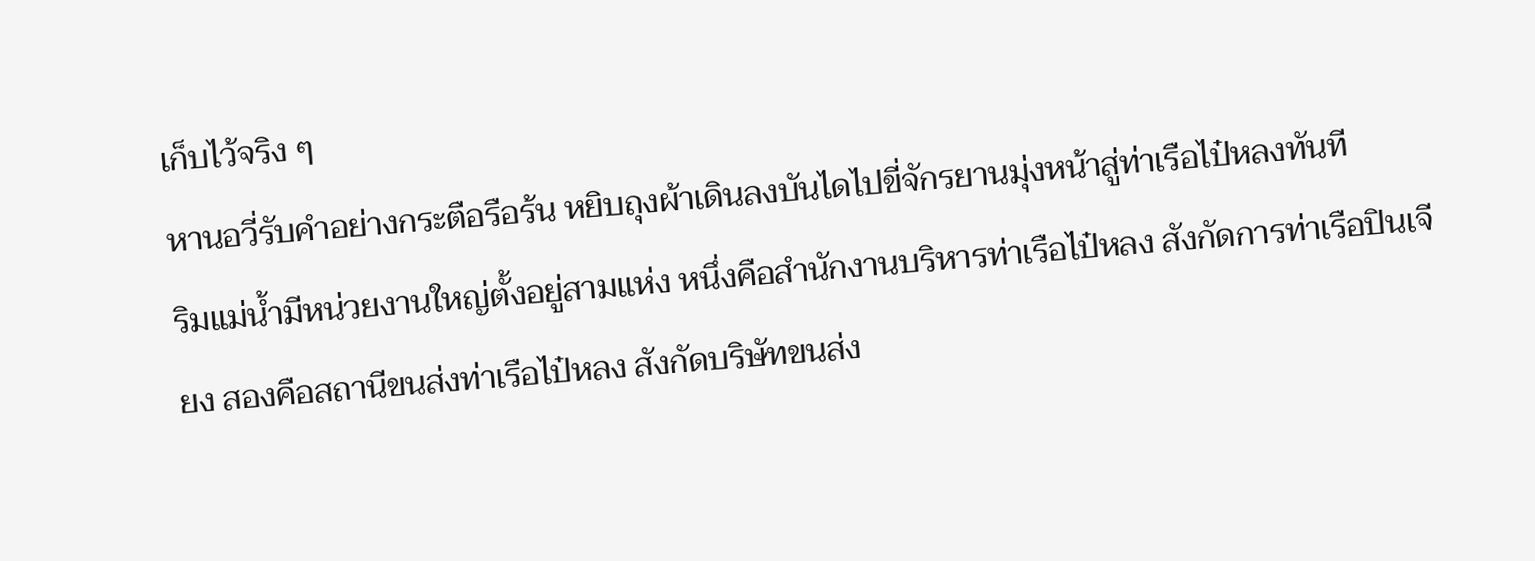เก็บไว้จริง ๆ
หานอวี่รับคำอย่างกระตือรือร้น หยิบถุงผ้าเดินลงบันไดไปขี่จักรยานมุ่งหน้าสู่ท่าเรือไป๋หลงทันที
ริมแม่น้ำมีหน่วยงานใหญ่ตั้งอยู่สามแห่ง หนึ่งคือสำนักงานบริหารท่าเรือไป๋หลง สังกัดการท่าเรือปินเจียง สองคือสถานีขนส่งท่าเรือไป๋หลง สังกัดบริษัทขนส่ง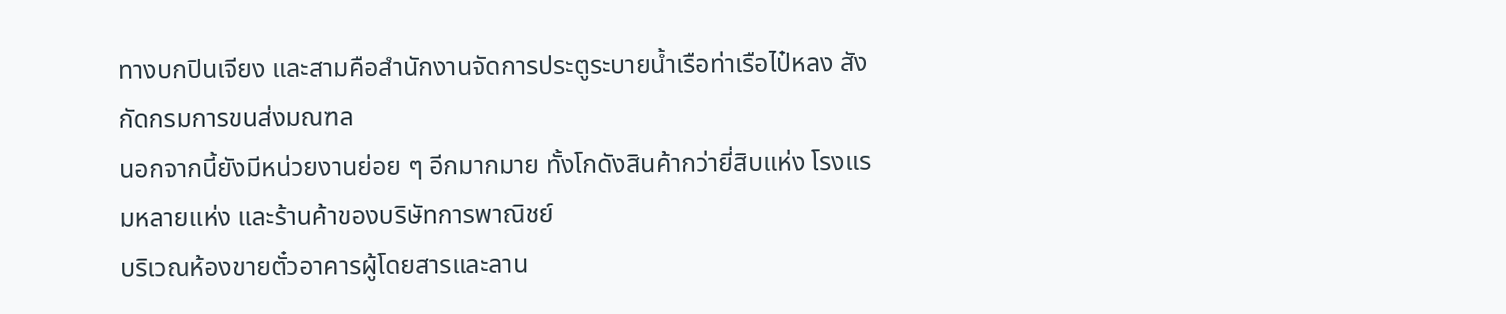ทางบกปินเจียง และสามคือสำนักงานจัดการประตูระบายน้ำเรือท่าเรือไป๋หลง สังกัดกรมการขนส่งมณฑล
นอกจากนี้ยังมีหน่วยงานย่อย ๆ อีกมากมาย ทั้งโกดังสินค้ากว่ายี่สิบแห่ง โรงแรมหลายแห่ง และร้านค้าของบริษัทการพาณิชย์
บริเวณห้องขายตั๋วอาคารผู้โดยสารและลาน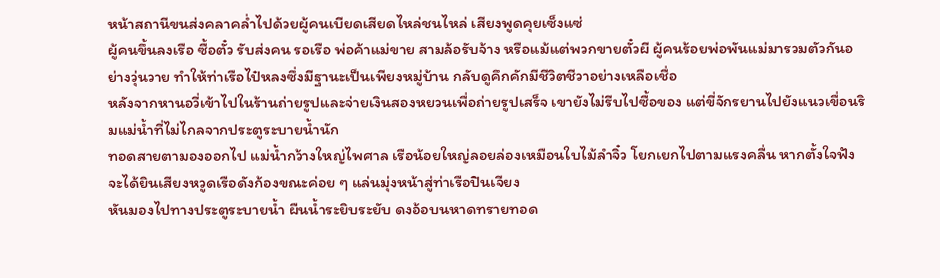หน้าสถานีขนส่งคลาคล่ำไปด้วยผู้คนเบียดเสียดไหล่ชนไหล่ เสียงพูดคุยเซ็งแซ่
ผู้คนขึ้นลงเรือ ซื้อตั๋ว รับส่งคน รอเรือ พ่อค้าแม่ขาย สามล้อรับจ้าง หรือแม้แต่พวกขายตั๋วผี ผู้คนร้อยพ่อพันแม่มารวมตัวกันอย่างวุ่นวาย ทำให้ท่าเรือไป๋หลงซึ่งมีฐานะเป็นเพียงหมู่บ้าน กลับดูคึกคักมีชีวิตชีวาอย่างเหลือเชื่อ
หลังจากหานอวี่เข้าไปในร้านถ่ายรูปและจ่ายเงินสองหยวนเพื่อถ่ายรูปเสร็จ เขายังไม่รีบไปซื้อของ แต่ขี่จักรยานไปยังแนวเขื่อนริมแม่น้ำที่ไม่ไกลจากประตูระบายน้ำนัก
ทอดสายตามองออกไป แม่น้ำกว้างใหญ่ไพศาล เรือน้อยใหญ่ลอยล่องเหมือนใบไม้ลำจิ๋ว โยกเยกไปตามแรงคลื่น หากตั้งใจฟัง จะได้ยินเสียงหวูดเรือดังก้องขณะค่อย ๆ แล่นมุ่งหน้าสู่ท่าเรือปินเจียง
หันมองไปทางประตูระบายน้ำ ผืนน้ำระยิบระยับ ดงอ้อบนหาดทรายทอด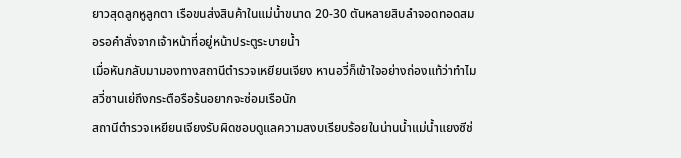ยาวสุดลูกหูลูกตา เรือขนส่งสินค้าในแม่น้ำขนาด 20-30 ตันหลายสิบลำจอดทอดสมอรอคำสั่งจากเจ้าหน้าที่อยู่หน้าประตูระบายน้ำ
เมื่อหันกลับมามองทางสถานีตำรวจเหยียนเจียง หานอวี่ก็เข้าใจอย่างถ่องแท้ว่าทำไมสวี่ซานเย่ถึงกระตือรือร้นอยากจะซ่อมเรือนัก
สถานีตำรวจเหยียนเจียงรับผิดชอบดูแลความสงบเรียบร้อยในน่านน้ำแม่น้ำแยงซีช่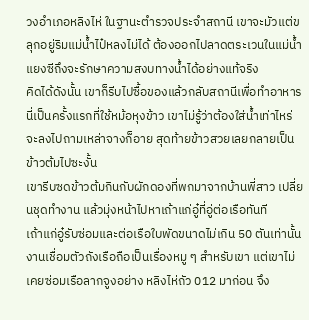วงอำเภอหลิงไห่ ในฐานะตำรวจประจำสถานี เขาจะมัวแต่ขลุกอยู่ริมแม่น้ำไป๋หลงไม่ได้ ต้องออกไปลาดตระเวนในแม่น้ำแยงซีถึงจะรักษาความสงบทางน้ำได้อย่างแท้จริง
คิดได้ดังนั้น เขาก็รีบไปซื้อของแล้วกลับสถานีเพื่อทำอาหาร
นี่เป็นครั้งแรกที่ใช้หม้อหุงข้าว เขาไม่รู้ว่าต้องใส่น้ำเท่าไหร่ จะลงไปถามเหล่าจางก็อาย สุดท้ายข้าวสวยเลยกลายเป็นข้าวต้มไปซะงั้น
เขารีบซดข้าวต้มกินกับผักดองที่พกมาจากบ้านพี่สาว เปลี่ยนชุดทำงาน แล้วมุ่งหน้าไปหาเถ้าแก่อู๋ที่อู่ต่อเรือทันที
เถ้าแก่อู๋รับซ่อมและต่อเรือใบพัดขนาดไม่เกิน 50 ตันเท่านั้น งานเชื่อมตัวถังเรือถือเป็นเรื่องหมู ๆ สำหรับเขา แต่เขาไม่เคยซ่อมเรือลากจูงอย่าง หลิงไห่ถัว 012 มาก่อน จึง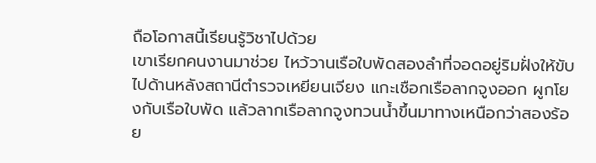ถือโอกาสนี้เรียนรู้วิชาไปด้วย
เขาเรียกคนงานมาช่วย ไหว้วานเรือใบพัดสองลำที่จอดอยู่ริมฝั่งให้ขับไปด้านหลังสถานีตำรวจเหยียนเจียง แกะเชือกเรือลากจูงออก ผูกโยงกับเรือใบพัด แล้วลากเรือลากจูงทวนน้ำขึ้นมาทางเหนือกว่าสองร้อย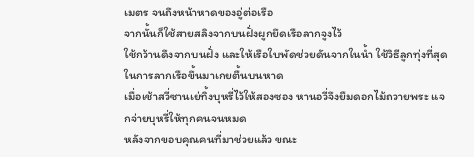เมตร จนถึงหน้าหาดของอู่ต่อเรือ
จากนั้นก็ใช้สายสลิงจากบนฝั่งผูกยึดเรือลากจูงไว้
ใช้กว้านดึงจากบนฝั่ง และให้เรือใบพัดช่วยดันจากในน้ำ ใช้วิธีลูกทุ่งที่สุดในการลากเรือขึ้นมาเกยตื้นบนหาด
เมื่อเช้าสวี่ซานเย่ทิ้งบุหรี่ไว้ให้สองซอง หานอวี่จึงยืมดอกไม้ถวายพระ แจกจ่ายบุหรี่ให้ทุกคนจนหมด
หลังจากขอบคุณคนที่มาช่วยแล้ว ขณะ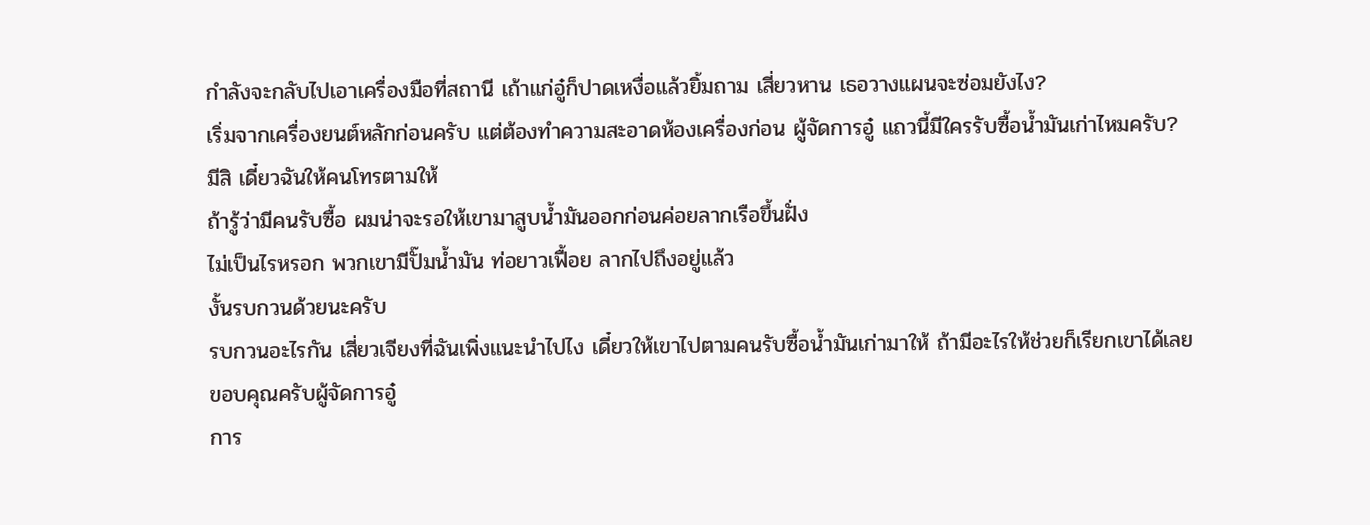กำลังจะกลับไปเอาเครื่องมือที่สถานี เถ้าแก่อู๋ก็ปาดเหงื่อแล้วยิ้มถาม เสี่ยวหาน เธอวางแผนจะซ่อมยังไง?
เริ่มจากเครื่องยนต์หลักก่อนครับ แต่ต้องทำความสะอาดห้องเครื่องก่อน ผู้จัดการอู๋ แถวนี้มีใครรับซื้อน้ำมันเก่าไหมครับ?
มีสิ เดี๋ยวฉันให้คนโทรตามให้
ถ้ารู้ว่ามีคนรับซื้อ ผมน่าจะรอให้เขามาสูบน้ำมันออกก่อนค่อยลากเรือขึ้นฝั่ง
ไม่เป็นไรหรอก พวกเขามีปั๊มน้ำมัน ท่อยาวเฟื้อย ลากไปถึงอยู่แล้ว
งั้นรบกวนด้วยนะครับ
รบกวนอะไรกัน เสี่ยวเจียงที่ฉันเพิ่งแนะนำไปไง เดี๋ยวให้เขาไปตามคนรับซื้อน้ำมันเก่ามาให้ ถ้ามีอะไรให้ช่วยก็เรียกเขาได้เลย
ขอบคุณครับผู้จัดการอู๋
การ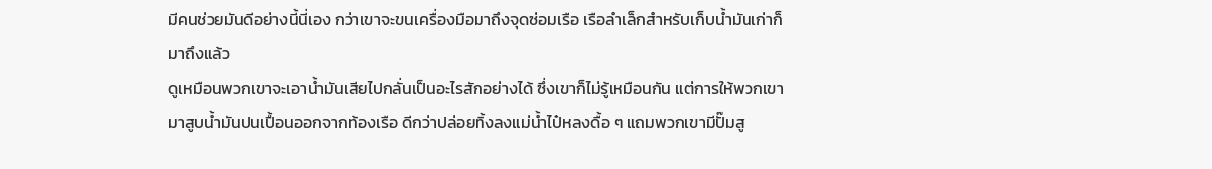มีคนช่วยมันดีอย่างนี้นี่เอง กว่าเขาจะขนเครื่องมือมาถึงจุดซ่อมเรือ เรือลำเล็กสำหรับเก็บน้ำมันเก่าก็มาถึงแล้ว
ดูเหมือนพวกเขาจะเอาน้ำมันเสียไปกลั่นเป็นอะไรสักอย่างได้ ซึ่งเขาก็ไม่รู้เหมือนกัน แต่การให้พวกเขามาสูบน้ำมันปนเปื้อนออกจากท้องเรือ ดีกว่าปล่อยทิ้งลงแม่น้ำไป๋หลงดื้อ ๆ แถมพวกเขามีปั๊มสู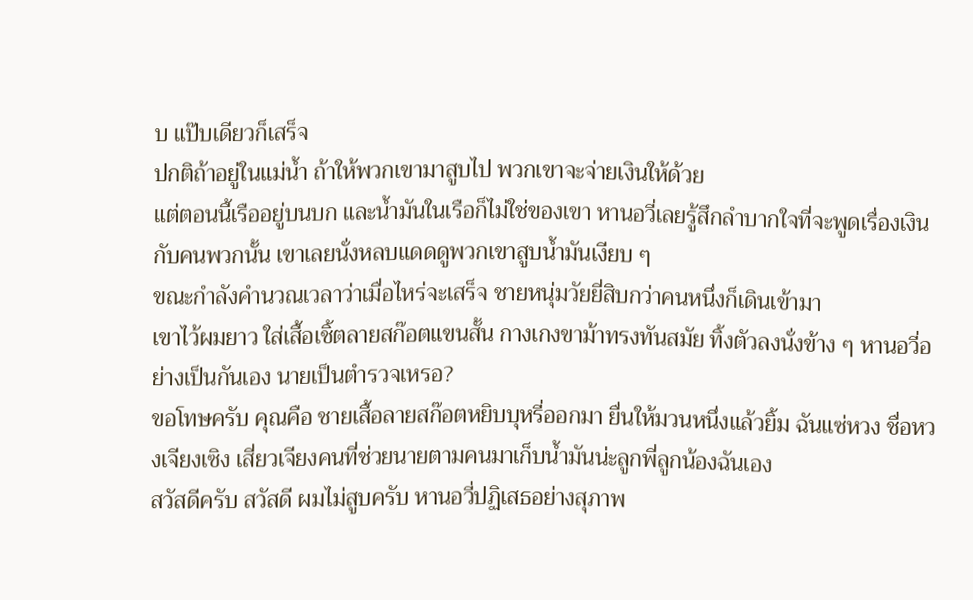บ แป๊บเดียวก็เสร็จ
ปกติถ้าอยู่ในแม่น้ำ ถ้าให้พวกเขามาสูบไป พวกเขาจะจ่ายเงินให้ด้วย
แต่ตอนนี้เรืออยู่บนบก และน้ำมันในเรือก็ไม่ใช่ของเขา หานอวี่เลยรู้สึกลำบากใจที่จะพูดเรื่องเงินกับคนพวกนั้น เขาเลยนั่งหลบแดดดูพวกเขาสูบน้ำมันเงียบ ๆ
ขณะกำลังคำนวณเวลาว่าเมื่อไหร่จะเสร็จ ชายหนุ่มวัยยี่สิบกว่าคนหนึ่งก็เดินเข้ามา
เขาไว้ผมยาว ใส่เสื้อเชิ้ตลายสก๊อตแขนสั้น กางเกงขาม้าทรงทันสมัย ทิ้งตัวลงนั่งข้าง ๆ หานอวี่อย่างเป็นกันเอง นายเป็นตำรวจเหรอ?
ขอโทษครับ คุณคือ ชายเสื้อลายสก๊อตหยิบบุหรี่ออกมา ยื่นให้มวนหนึ่งแล้วยิ้ม ฉันแซ่หวง ชื่อหวงเจียงเซิง เสี่ยวเจียงคนที่ช่วยนายตามคนมาเก็บน้ำมันน่ะลูกพี่ลูกน้องฉันเอง
สวัสดีครับ สวัสดี ผมไม่สูบครับ หานอวี่ปฏิเสธอย่างสุภาพ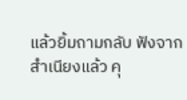แล้วยิ้มถามกลับ ฟังจากสำเนียงแล้ว คุ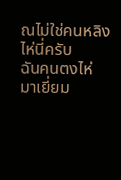ณไม่ใช่คนหลิงไห่นี่ครับ
ฉันคนตงไห่
มาเยี่ยม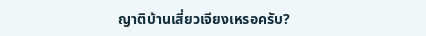ญาติบ้านเสี่ยวเจียงเหรอครับ?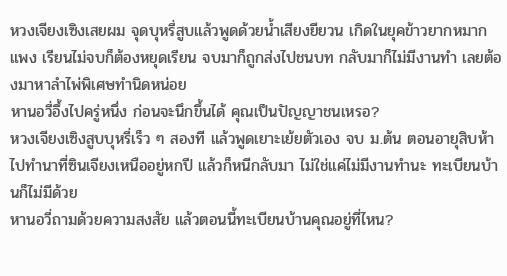หวงเจียงเซิงเสยผม จุดบุหรี่สูบแล้วพูดด้วยน้ำเสียงยียวน เกิดในยุคข้าวยากหมากแพง เรียนไม่จบก็ต้องหยุดเรียน จบมาก็ถูกส่งไปชนบท กลับมาก็ไม่มีงานทำ เลยต้องมาหาลำไพ่พิเศษทำนิดหน่อย
หานอวี่อึ้งไปครู่หนึ่ง ก่อนจะนึกขึ้นได้ คุณเป็นปัญญาชนเหรอ?
หวงเจียงเซิงสูบบุหรี่เร็ว ๆ สองที แล้วพูดเยาะเย้ยตัวเอง จบ ม.ต้น ตอนอายุสิบห้า ไปทำนาที่ซินเจียงเหนืออยู่หกปี แล้วก็หนีกลับมา ไม่ใช่แค่ไม่มีงานทำนะ ทะเบียนบ้านก็ไม่มีด้วย
หานอวี่ถามด้วยความสงสัย แล้วตอนนี้ทะเบียนบ้านคุณอยู่ที่ไหน?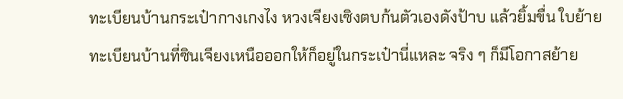ทะเบียนบ้านกระเป๋ากางเกงไง หวงเจียงเซิงตบก้นตัวเองดังป้าบ แล้วยิ้มขื่น ใบย้ายทะเบียนบ้านที่ซินเจียงเหนือออกให้ก็อยู่ในกระเป๋านี่แหละ จริง ๆ ก็มีโอกาสย้าย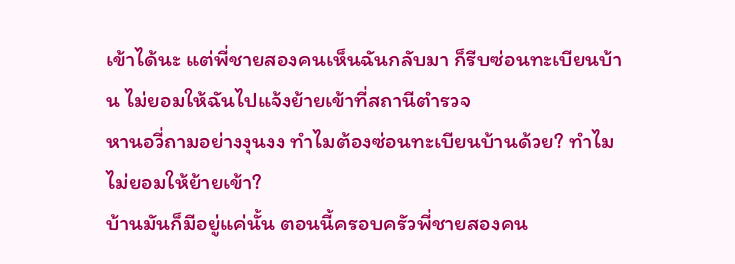เข้าได้นะ แต่พี่ชายสองคนเห็นฉันกลับมา ก็รีบซ่อนทะเบียนบ้าน ไม่ยอมให้ฉันไปแจ้งย้ายเข้าที่สถานีตำรวจ
หานอวี่ถามอย่างงุนงง ทำไมต้องซ่อนทะเบียนบ้านด้วย? ทำไมไม่ยอมให้ย้ายเข้า?
บ้านมันก็มีอยู่แค่นั้น ตอนนี้ครอบครัวพี่ชายสองคน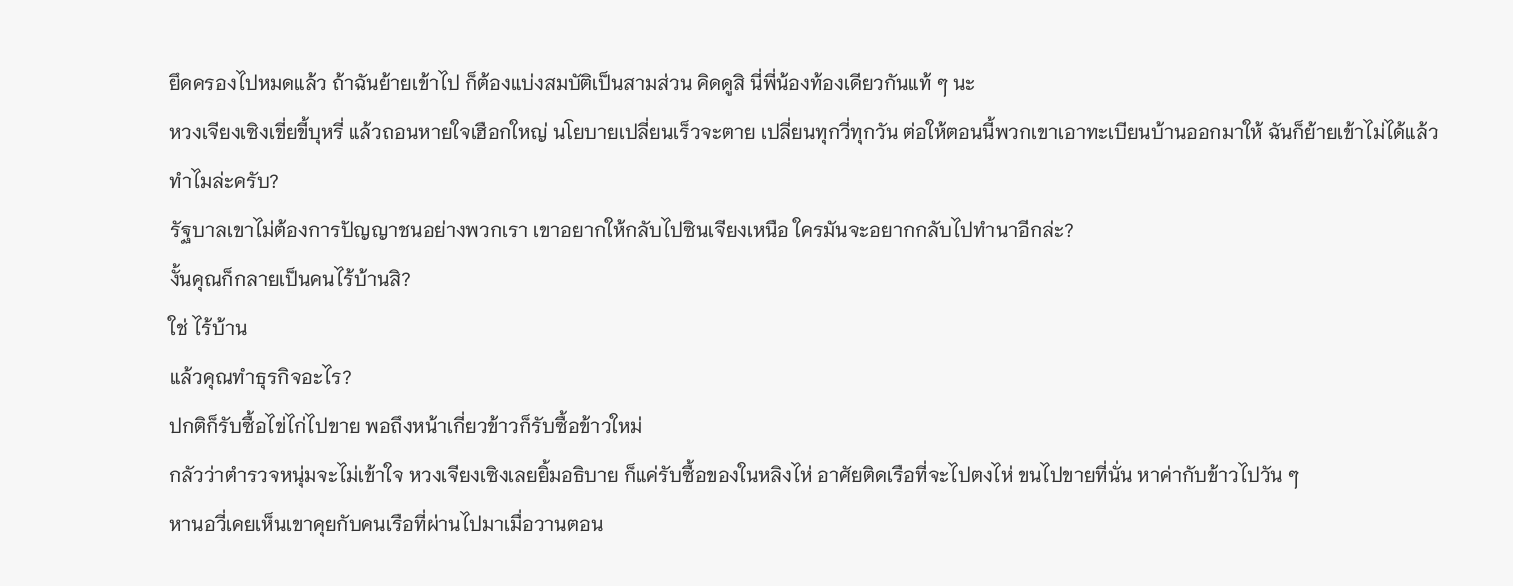ยึดครองไปหมดแล้ว ถ้าฉันย้ายเข้าไป ก็ต้องแบ่งสมบัติเป็นสามส่วน คิดดูสิ นี่พี่น้องท้องเดียวกันแท้ ๆ นะ
หวงเจียงเซิงเขี่ยขี้บุหรี่ แล้วถอนหายใจเฮือกใหญ่ นโยบายเปลี่ยนเร็วจะตาย เปลี่ยนทุกวี่ทุกวัน ต่อให้ตอนนี้พวกเขาเอาทะเบียนบ้านออกมาให้ ฉันก็ย้ายเข้าไม่ได้แล้ว
ทำไมล่ะครับ?
รัฐบาลเขาไม่ต้องการปัญญาชนอย่างพวกเรา เขาอยากให้กลับไปซินเจียงเหนือ ใครมันจะอยากกลับไปทำนาอีกล่ะ?
งั้นคุณก็กลายเป็นคนไร้บ้านสิ?
ใช่ ไร้บ้าน
แล้วคุณทำธุรกิจอะไร?
ปกติก็รับซื้อไข่ไก่ไปขาย พอถึงหน้าเกี่ยวข้าวก็รับซื้อข้าวใหม่
กลัวว่าตำรวจหนุ่มจะไม่เข้าใจ หวงเจียงเซิงเลยยิ้มอธิบาย ก็แค่รับซื้อของในหลิงไห่ อาศัยติดเรือที่จะไปตงไห่ ขนไปขายที่นั่น หาค่ากับข้าวไปวัน ๆ
หานอวี่เคยเห็นเขาคุยกับคนเรือที่ผ่านไปมาเมื่อวานตอน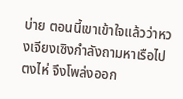บ่าย ตอนนี้เขาเข้าใจแล้วว่าหวงเจียงเซิงกำลังถามหาเรือไปตงไห่ จึงโพล่งออก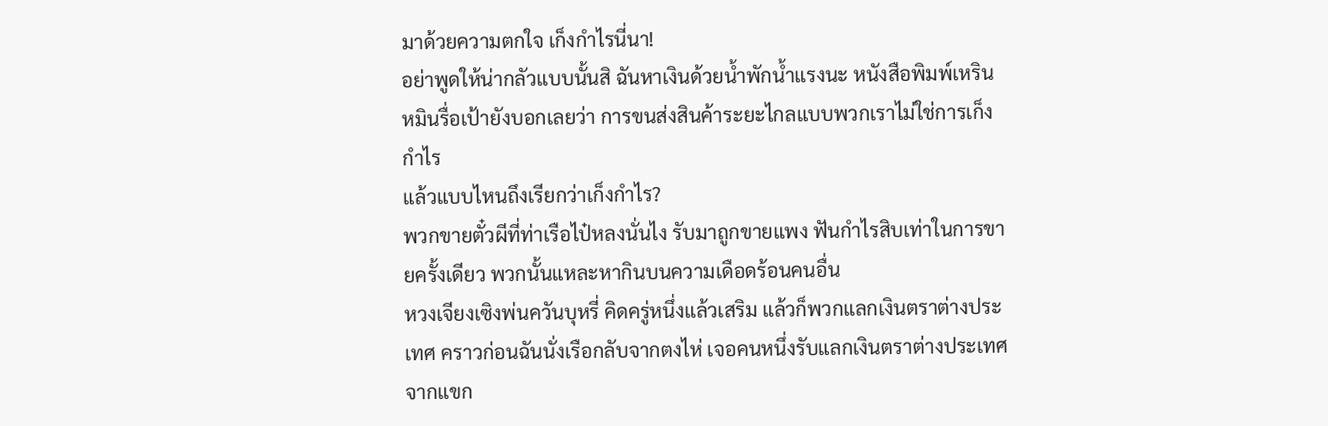มาด้วยความตกใจ เก็งกำไรนี่นา!
อย่าพูดให้น่ากลัวแบบนั้นสิ ฉันหาเงินด้วยน้ำพักน้ำแรงนะ หนังสือพิมพ์เหรินหมินรื่อเป้ายังบอกเลยว่า การขนส่งสินค้าระยะไกลแบบพวกเราไม่ใช่การเก็งกำไร
แล้วแบบไหนถึงเรียกว่าเก็งกำไร?
พวกขายตั๋วผีที่ท่าเรือไป๋หลงนั่นไง รับมาถูกขายแพง ฟันกำไรสิบเท่าในการขายครั้งเดียว พวกนั้นแหละหากินบนความเดือดร้อนคนอื่น
หวงเจียงเซิงพ่นควันบุหรี่ คิดครู่หนึ่งแล้วเสริม แล้วก็พวกแลกเงินตราต่างประเทศ คราวก่อนฉันนั่งเรือกลับจากตงไห่ เจอคนหนึ่งรับแลกเงินตราต่างประเทศจากแขก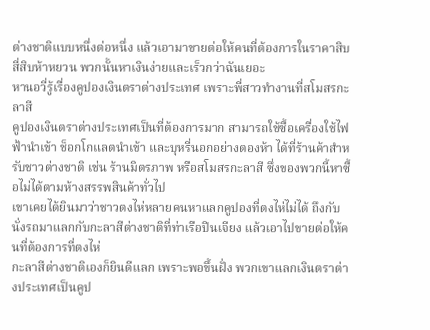ต่างชาติแบบหนึ่งต่อหนึ่ง แล้วเอามาขายต่อให้คนที่ต้องการในราคาสิบสี่สิบห้าหยวน พวกนั้นหาเงินง่ายและเร็วกว่าฉันเยอะ
หานอวี่รู้เรื่องคูปองเงินตราต่างประเทศ เพราะพี่สาวทำงานที่สโมสรกะลาสี
คูปองเงินตราต่างประเทศเป็นที่ต้องการมาก สามารถใช้ซื้อเครื่องใช้ไฟฟ้านำเข้า ช็อกโกแลตนำเข้า และบุหรี่นอกอย่างตองห้า ได้ที่ร้านค้าสำหรับชาวต่างชาติ เช่น ร้านมิตรภาพ หรือสโมสรกะลาสี ซึ่งของพวกนี้หาซื้อไม่ได้ตามห้างสรรพสินค้าทั่วไป
เขาเคยได้ยินมาว่าชาวตงไห่หลายคนหาแลกคูปองที่ตงไห่ไม่ได้ ถึงกับนั่งรถมาแลกกับกะลาสีต่างชาติที่ท่าเรือปินเจียง แล้วเอาไปขายต่อให้คนที่ต้องการที่ตงไห่
กะลาสีต่างชาติเองก็ยินดีแลก เพราะพอขึ้นฝั่ง พวกเขาแลกเงินตราต่างประเทศเป็นคูป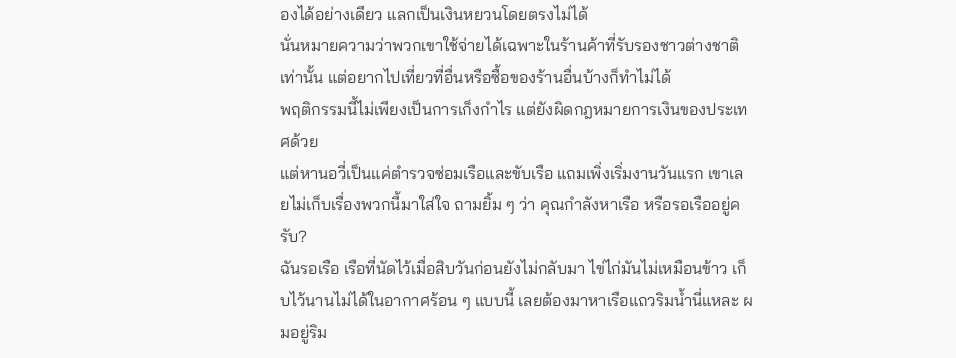องได้อย่างเดียว แลกเป็นเงินหยวนโดยตรงไม่ได้
นั่นหมายความว่าพวกเขาใช้จ่ายได้เฉพาะในร้านค้าที่รับรองชาวต่างชาติเท่านั้น แต่อยากไปเที่ยวที่อื่นหรือซื้อของร้านอื่นบ้างก็ทำไม่ได้
พฤติกรรมนี้ไม่เพียงเป็นการเก็งกำไร แต่ยังผิดกฎหมายการเงินของประเทศด้วย
แต่หานอวี่เป็นแค่ตำรวจซ่อมเรือและขับเรือ แถมเพิ่งเริ่มงานวันแรก เขาเลยไม่เก็บเรื่องพวกนี้มาใส่ใจ ถามยิ้ม ๆ ว่า คุณกำลังหาเรือ หรือรอเรืออยู่ครับ?
ฉันรอเรือ เรือที่นัดไว้เมื่อสิบวันก่อนยังไม่กลับมา ไข่ไก่มันไม่เหมือนข้าว เก็บไว้นานไม่ได้ในอากาศร้อน ๆ แบบนี้ เลยต้องมาหาเรือแถวริมน้ำนี่แหละ ผมอยู่ริม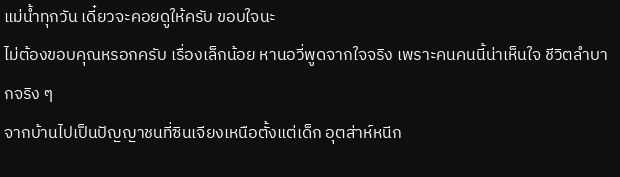แม่น้ำทุกวัน เดี๋ยวจะคอยดูให้ครับ ขอบใจนะ
ไม่ต้องขอบคุณหรอกครับ เรื่องเล็กน้อย หานอวี่พูดจากใจจริง เพราะคนคนนี้น่าเห็นใจ ชีวิตลำบากจริง ๆ
จากบ้านไปเป็นปัญญาชนที่ซินเจียงเหนือตั้งแต่เด็ก อุตส่าห์หนีก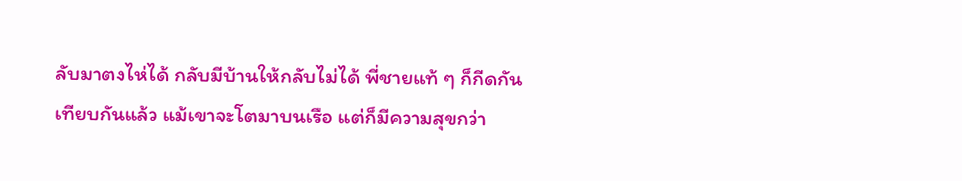ลับมาตงไห่ได้ กลับมีบ้านให้กลับไม่ได้ พี่ชายแท้ ๆ ก็กีดกัน
เทียบกันแล้ว แม้เขาจะโตมาบนเรือ แต่ก็มีความสุขกว่า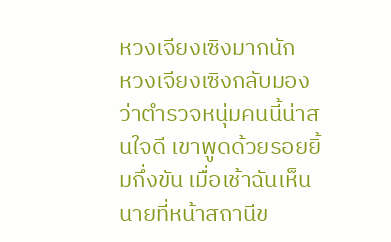หวงเจียงเซิงมากนัก
หวงเจียงเซิงกลับมองว่าตำรวจหนุ่มคนนี้น่าสนใจดี เขาพูดด้วยรอยยิ้มกึ่งขัน เมื่อเช้าฉันเห็นนายที่หน้าสถานีข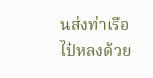นส่งท่าเรือไป๋หลงด้วย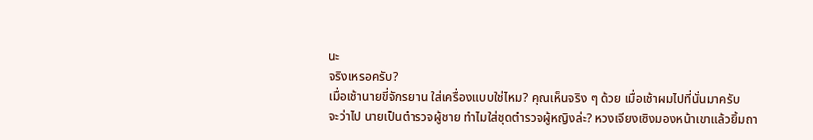นะ
จริงเหรอครับ?
เมื่อเช้านายขี่จักรยาน ใส่เครื่องแบบใช่ไหม? คุณเห็นจริง ๆ ด้วย เมื่อเช้าผมไปที่นั่นมาครับ
จะว่าไป นายเป็นตำรวจผู้ชาย ทำไมใส่ชุดตำรวจผู้หญิงล่ะ? หวงเจียงเซิงมองหน้าเขาแล้วยิ้มถา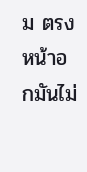ม ตรงหน้าอกมันไม่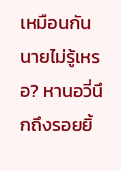เหมือนกัน นายไม่รู้เหรอ? หานอวี่นึกถึงรอยยิ้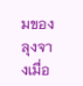มของลุงจางเมื่อ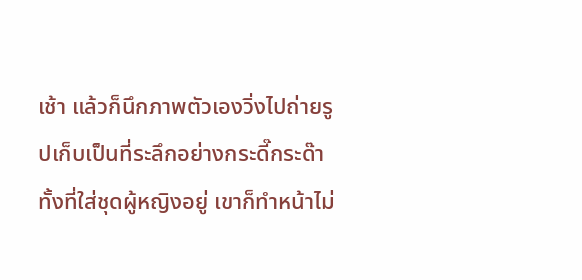เช้า แล้วก็นึกภาพตัวเองวิ่งไปถ่ายรูปเก็บเป็นที่ระลึกอย่างกระดี๊กระด๊าทั้งที่ใส่ชุดผู้หญิงอยู่ เขาก็ทำหน้าไม่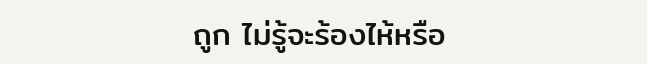ถูก ไม่รู้จะร้องไห้หรือ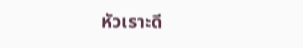หัวเราะดี